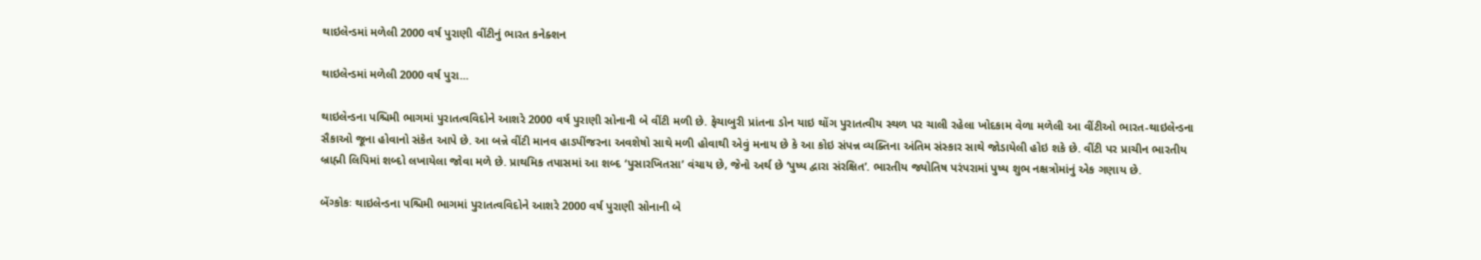થાઇલેન્ડમાં મળેલી 2000 વર્ષ પુરાણી વીંટીનું ભારત કનેક્શન

થાઇલેન્ડમાં મળેલી 2000 વર્ષ પુરા...

થાઇલેન્ડના પશ્ચિમી ભાગમાં પુરાતત્વવિદોને આશરે 2000 વર્ષ પુરાણી સોનાની બે વીંટી મળી છે. ફેચાબુરી પ્રાંતના ડોન યાઇ થોંગ પુરાતત્વીય સ્થળ પર ચાલી રહેલા ખોદકામ વેળા મળેલી આ વીંટીઓ ભારત-થાઇલેન્ડના સૈકાઓ જૂના હોવાનો સંકેત આપે છે. આ બન્ને વીંટી માનવ હાડપીંજરના અવશેષો સાથે મળી હોવાથી એવું મનાય છે કે આ કોઇ સંપન્ન વ્યક્તિના અંતિમ સંસ્કાર સાથે જોડાયેલી હોઇ શકે છે. વીંટી પર પ્રાચીન ભારતીય બ્રાહ્મી લિપિમાં શબ્દો લખાયેલા જોવા મળે છે. પ્રાથમિક તપાસમાં આ શબ્દ ‘પુસારખિતસા’ વંચાય છે, જેનો અર્થ છે ‘પુષ્ય દ્વારા સંરક્ષિત’. ભારતીય જ્યોતિષ પરંપરામાં પુષ્ય શુભ નક્ષત્રોમાંનું એક ગણાય છે.

બેંગ્કોકઃ થાઇલેન્ડના પશ્ચિમી ભાગમાં પુરાતત્વવિદોને આશરે 2000 વર્ષ પુરાણી સોનાની બે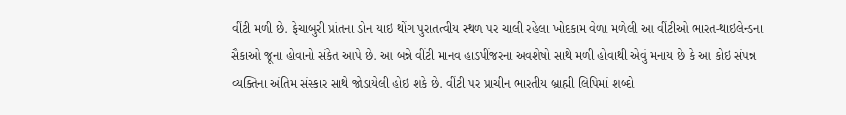વીંટી મળી છે. ફેચાબુરી પ્રાંતના ડોન યાઇ થોંગ પુરાતત્વીય સ્થળ પર ચાલી રહેલા ખોદકામ વેળા મળેલી આ વીંટીઓ ભારત-થાઇલેન્ડના સૈકાઓ જૂના હોવાનો સંકેત આપે છે. આ બન્ને વીંટી માનવ હાડપીંજરના અવશેષો સાથે મળી હોવાથી એવું મનાય છે કે આ કોઇ સંપન્ન વ્યક્તિના અંતિમ સંસ્કાર સાથે જોડાયેલી હોઇ શકે છે. વીંટી પર પ્રાચીન ભારતીય બ્રાહ્મી લિપિમાં શબ્દો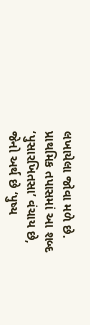લખાયેલા જોવા મળે છે. પ્રાથમિક તપાસમાં આ શબ્દ ‘પુસારખિતસા’ વંચાય છે, જેનો અર્થ છે ‘પુષ્ય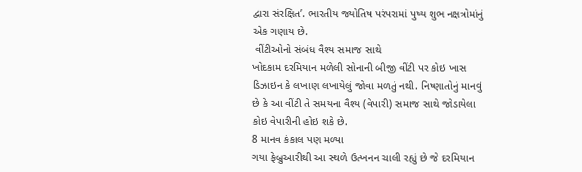દ્વારા સંરક્ષિત’. ભારતીય જ્યોતિષ પરંપરામાં પુષ્ય શુભ નક્ષત્રોમાંનું એક ગણાય છે.
 વીંટીઓનો સંબંધ વૈશ્ય સમાજ સાથે
ખોદકામ દરમિયાન મળેલી સોનાની બીજી વીંટી પર કોઇ ખાસ ડિઝાઇન કે લખાણ લખાયેલું જોવા મળતું નથી. નિષ્ણાતોનું માનવું છે કે આ વીંટી તે સમયના વૈશ્ય (વેપારી) સમાજ સાથે જોડાયેલા કોઇ વેપારીની હોઇ શકે છે.
8 માનવ કંકાલ પણ મળ્યા
ગયા ફેબ્રુઆરીથી આ સ્થળે ઉત્ખનન ચાલી રહ્યું છે જે દરમિયાન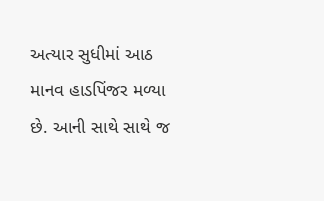અત્યાર સુધીમાં આઠ માનવ હાડપિંજર મળ્યા છે. આની સાથે સાથે જ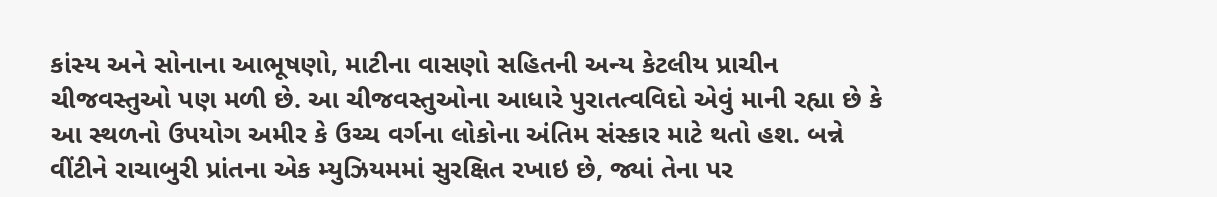કાંસ્ય અને સોનાના આભૂષણો, માટીના વાસણો સહિતની અન્ય કેટલીય પ્રાચીન ચીજવસ્તુઓ પણ મળી છે. આ ચીજવસ્તુઓના આધારે પુરાતત્વવિદો એવું માની રહ્યા છે કે આ સ્થળનો ઉપયોગ અમીર કે ઉચ્ચ વર્ગના લોકોના અંતિમ સંસ્કાર માટે થતો હશ. બન્ને વીંટીને રાચાબુરી પ્રાંતના એક મ્યુઝિયમમાં સુરક્ષિત રખાઇ છે, જ્યાં તેના પર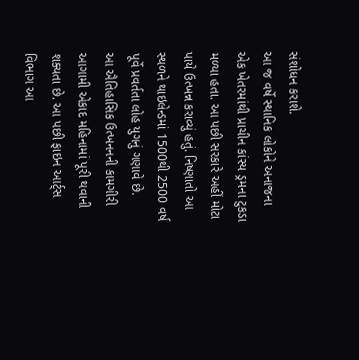સંશોધન કરાશે.
આ જ વર્ષે સ્થાનિક લોકોને અનાજના એક ખેતરમાંથી પ્રાચીન કાંસ્ય ડ્રમના ટુકડા મળ્યા હતા. આ પછી સરકારે અહીં મોટા પાયે ઉત્ખન્ન કરાવ્યું હતું. નિષ્ણાતો આ સ્થળને થાઇલેન્ડમાં 1500થી 2500 વર્ષ પૂર્વે પ્રવર્તતા લોહ યુગનું ગણાવે છે.
આ ઐતિહાસિક ઉત્ખનનની કામગીરી આગામી એકાદ મહિનામાં પૂરી થવાની શક્યતા છે. આ પછી ફાઇન આર્ટ્સ વિભાગ આ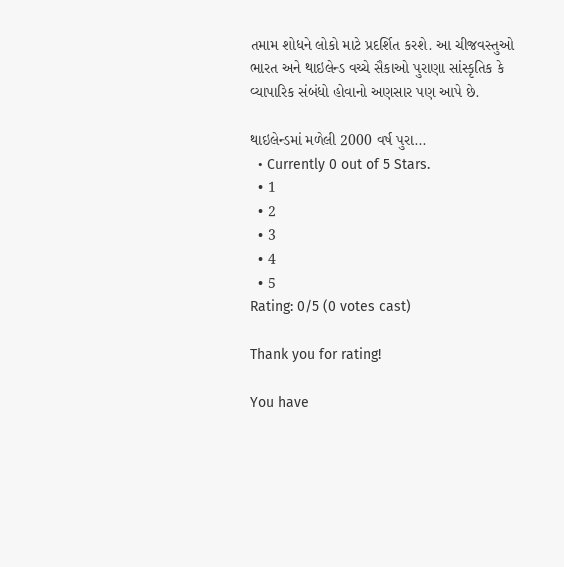તમામ શોધને લોકો માટે પ્રદર્શિત કરશે. આ ચીજવસ્તુઓ ભારત અને થાઇલેન્ડ વચ્ચે સૈકાઓ પુરાણા સાંસ્કૃતિક કે વ્યાપારિક સંબંધો હોવાનો અણસાર પણ આપે છે.

થાઇલેન્ડમાં મળેલી 2000 વર્ષ પુરા...
  • Currently 0 out of 5 Stars.
  • 1
  • 2
  • 3
  • 4
  • 5
Rating: 0/5 (0 votes cast)

Thank you for rating!

You have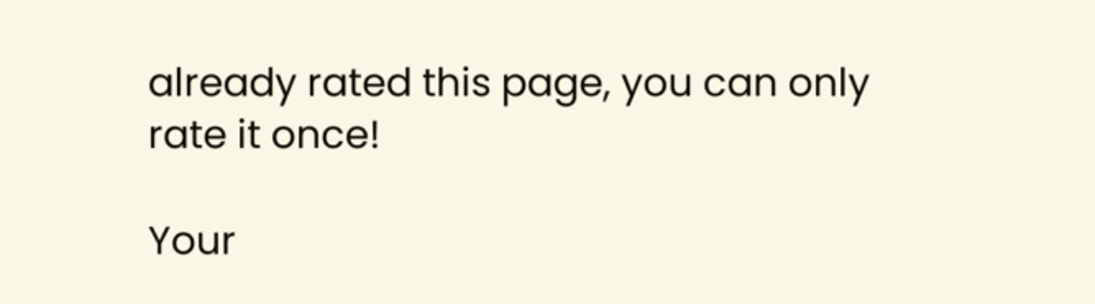already rated this page, you can only rate it once!

Your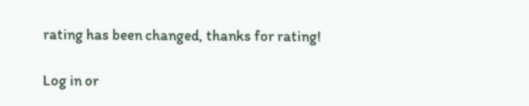rating has been changed, thanks for rating!

Log in or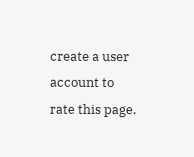create a user account to rate this page.